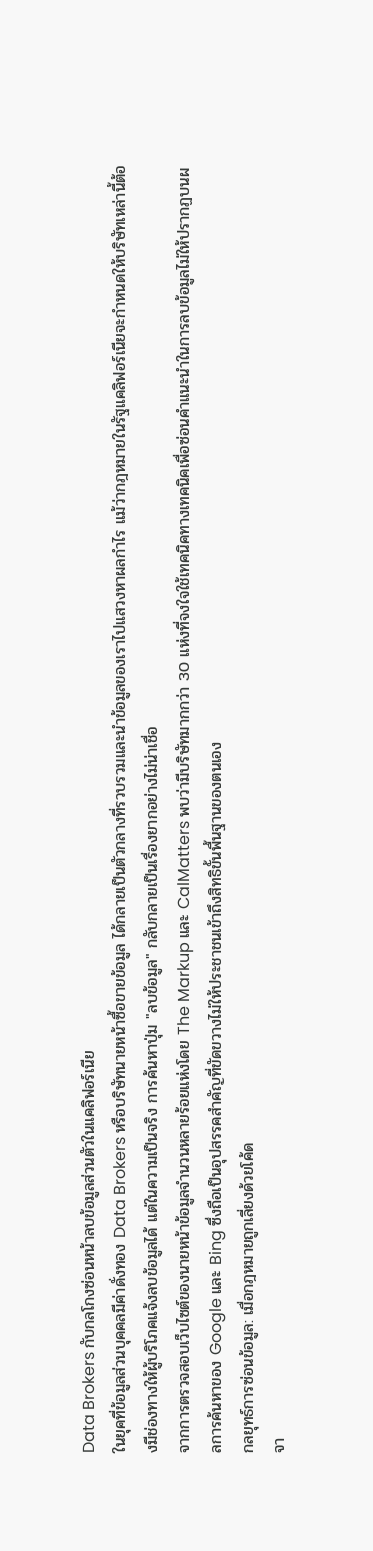Data Brokers กับกลโกงซ่อนหน้าลบข้อมูลส่วนตัวในแคลิฟอร์เนีย
ในยุคที่ข้อมูลส่วนบุคคลมีค่าดั่งทอง Data Brokers หรือบริษัทนายหน้าซื้อขายข้อมูล ได้กลายเป็นตัวกลางที่รวบรวมและนำข้อมูลของเราไปแสวงหาผลกำไร แม้ว่ากฎหมายในรัฐแคลิฟอร์เนียจะกำหนดให้บริษัทเหล่านี้ต้องมีช่องทางให้ผู้บริโภคแจ้งลบข้อมูลได้ แต่ในความเป็นจริง การค้นหาปุ่ม "ลบข้อมูล" กลับกลายเป็นเรื่องยากอย่างไม่น่าเชื่อ
จากการตรวจสอบเว็บไซต์ของนายหน้าข้อมูลจำนวนหลายร้อยแห่งโดย The Markup และ CalMatters พบว่ามีบริษัทมากกว่า 30 แห่งที่จงใจใช้เทคนิคทางเทคนิคเพื่อซ่อนคำแนะนำในการลบข้อมูลไม่ให้ปรากฏบนผลการค้นหาของ Google และ Bing ซึ่งถือเป็นอุปสรรคสำคัญที่ขัดขวางไม่ให้ประชาชนเข้าถึงสิทธิขั้นพื้นฐานของตนเอง
กลยุทธ์การซ่อนข้อมูล: เมื่อกฎหมายถูกเลี่ยงด้วยโค้ด
จา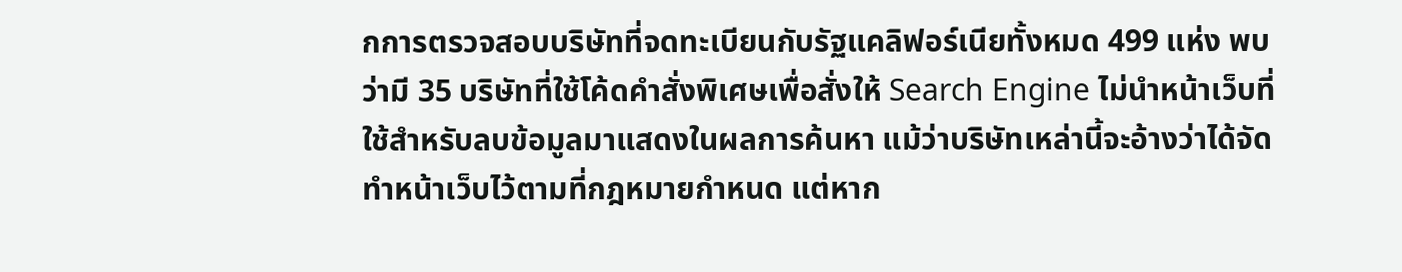กการตรวจสอบบริษัทที่จดทะเบียนกับรัฐแคลิฟอร์เนียทั้งหมด 499 แห่ง พบว่ามี 35 บริษัทที่ใช้โค้ดคำสั่งพิเศษเพื่อสั่งให้ Search Engine ไม่นำหน้าเว็บที่ใช้สำหรับลบข้อมูลมาแสดงในผลการค้นหา แม้ว่าบริษัทเหล่านี้จะอ้างว่าได้จัดทำหน้าเว็บไว้ตามที่กฎหมายกำหนด แต่หาก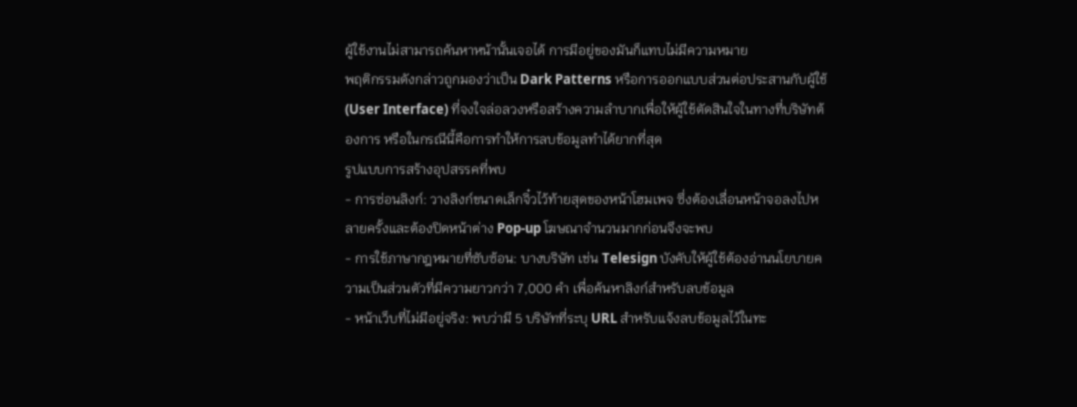ผู้ใช้งานไม่สามารถค้นหาหน้านั้นเจอได้ การมีอยู่ของมันก็แทบไม่มีความหมาย
พฤติกรรมดังกล่าวถูกมองว่าเป็น Dark Patterns หรือการออกแบบส่วนต่อประสานกับผู้ใช้ (User Interface) ที่จงใจล่อลวงหรือสร้างความลำบากเพื่อให้ผู้ใช้ตัดสินใจในทางที่บริษัทต้องการ หรือในกรณีนี้คือการทำให้การลบข้อมูลทำได้ยากที่สุด
รูปแบบการสร้างอุปสรรคที่พบ
- การซ่อนลิงก์: วางลิงก์ขนาดเล็กจิ๋วไว้ท้ายสุดของหน้าโฮมเพจ ซึ่งต้องเลื่อนหน้าจอลงไปหลายครั้งและต้องปิดหน้าต่าง Pop-up โฆษณาจำนวนมากก่อนจึงจะพบ
- การใช้ภาษากฎหมายที่ซับซ้อน: บางบริษัท เช่น Telesign บังคับให้ผู้ใช้ต้องอ่านนโยบายความเป็นส่วนตัวที่มีความยาวกว่า 7,000 คำ เพื่อค้นหาลิงก์สำหรับลบข้อมูล
- หน้าเว็บที่ไม่มีอยู่จริง: พบว่ามี 5 บริษัทที่ระบุ URL สำหรับแจ้งลบข้อมูลไว้ในทะ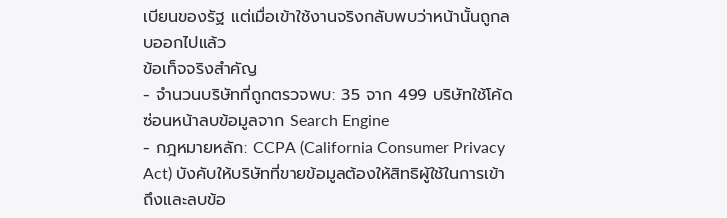เบียนของรัฐ แต่เมื่อเข้าใช้งานจริงกลับพบว่าหน้านั้นถูกลบออกไปแล้ว
ข้อเท็จจริงสำคัญ
- จำนวนบริษัทที่ถูกตรวจพบ: 35 จาก 499 บริษัทใช้โค้ดซ่อนหน้าลบข้อมูลจาก Search Engine
- กฎหมายหลัก: CCPA (California Consumer Privacy Act) บังคับให้บริษัทที่ขายข้อมูลต้องให้สิทธิผู้ใช้ในการเข้าถึงและลบข้อ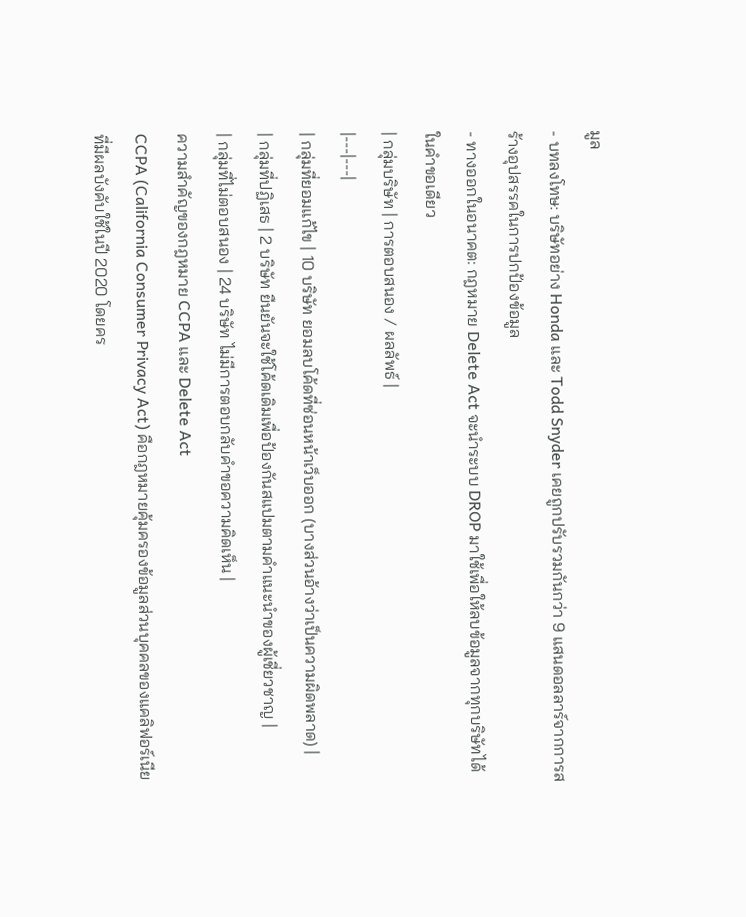มูล
- บทลงโทษ: บริษัทอย่าง Honda และ Todd Snyder เคยถูกปรับรวมกันกว่า 9 แสนดอลลาร์จากการสร้างอุปสรรคในการปกป้องข้อมูล
- ทางออกในอนาคต: กฎหมาย Delete Act จะนำระบบ DROP มาใช้เพื่อให้ลบข้อมูลจากทุกบริษัทได้ในคำขอเดียว
| กลุ่มบริษัท | การตอบสนอง / ผลลัพธ์ |
|---|---|
| กลุ่มที่ยอมแก้ไข | 10 บริษัท ยอมลบโค้ดที่ซ่อนหน้าเว็บออก (บางส่วนอ้างว่าเป็นความผิดพลาด) |
| กลุ่มที่ปฏิเสธ | 2 บริษัท ยืนยันจะใช้โค้ดเดิมเพื่อป้องกันสแปมตามคำแนะนำของผู้เชี่ยวชาญ |
| กลุ่มที่ไม่ตอบสนอง | 24 บริษัท ไม่มีการตอบกลับคำขอความคิดเห็น |
ความสำคัญของกฎหมาย CCPA และ Delete Act
CCPA (California Consumer Privacy Act) คือกฎหมายคุ้มครองข้อมูลส่วนบุคคลของแคลิฟอร์เนียที่มีผลบังคับใช้ในปี 2020 โดยคร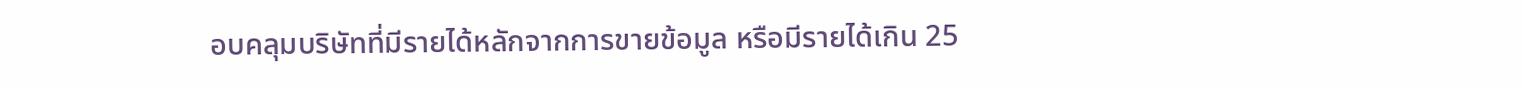อบคลุมบริษัทที่มีรายได้หลักจากการขายข้อมูล หรือมีรายได้เกิน 25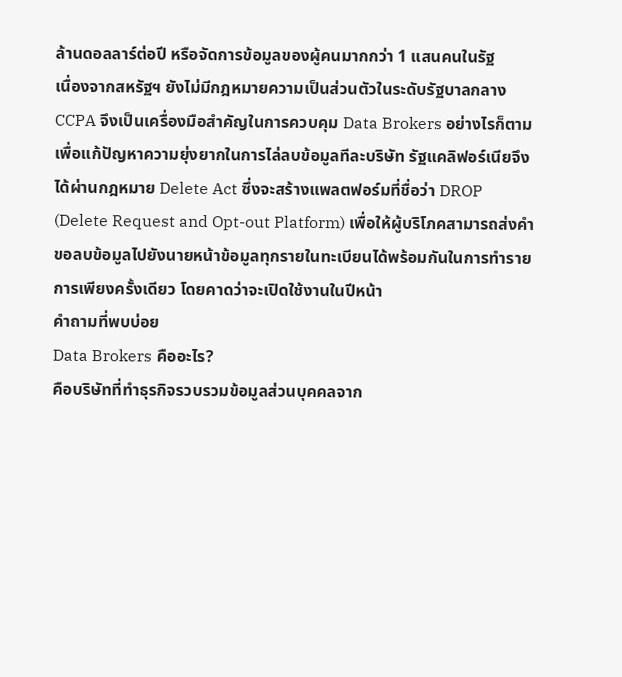ล้านดอลลาร์ต่อปี หรือจัดการข้อมูลของผู้คนมากกว่า 1 แสนคนในรัฐ
เนื่องจากสหรัฐฯ ยังไม่มีกฎหมายความเป็นส่วนตัวในระดับรัฐบาลกลาง CCPA จึงเป็นเครื่องมือสำคัญในการควบคุม Data Brokers อย่างไรก็ตาม เพื่อแก้ปัญหาความยุ่งยากในการไล่ลบข้อมูลทีละบริษัท รัฐแคลิฟอร์เนียจึงได้ผ่านกฎหมาย Delete Act ซึ่งจะสร้างแพลตฟอร์มที่ชื่อว่า DROP (Delete Request and Opt-out Platform) เพื่อให้ผู้บริโภคสามารถส่งคำขอลบข้อมูลไปยังนายหน้าข้อมูลทุกรายในทะเบียนได้พร้อมกันในการทำรายการเพียงครั้งเดียว โดยคาดว่าจะเปิดใช้งานในปีหน้า
คำถามที่พบบ่อย
Data Brokers คืออะไร?
คือบริษัทที่ทำธุรกิจรวบรวมข้อมูลส่วนบุคคลจาก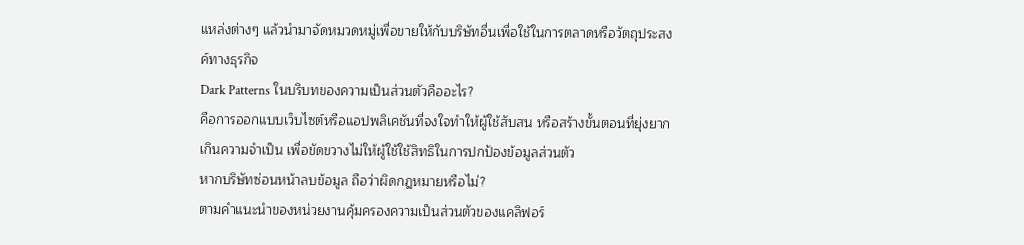แหล่งต่างๆ แล้วนำมาจัดหมวดหมู่เพื่อขายให้กับบริษัทอื่นเพื่อใช้ในการตลาดหรือวัตถุประสงค์ทางธุรกิจ
Dark Patterns ในบริบทของความเป็นส่วนตัวคืออะไร?
คือการออกแบบเว็บไซต์หรือแอปพลิเคชันที่จงใจทำให้ผู้ใช้สับสน หรือสร้างขั้นตอนที่ยุ่งยากเกินความจำเป็น เพื่อขัดขวางไม่ให้ผู้ใช้ใช้สิทธิในการปกป้องข้อมูลส่วนตัว
หากบริษัทซ่อนหน้าลบข้อมูล ถือว่าผิดกฎหมายหรือไม่?
ตามคำแนะนำของหน่วยงานคุ้มครองความเป็นส่วนตัวของแคลิฟอร์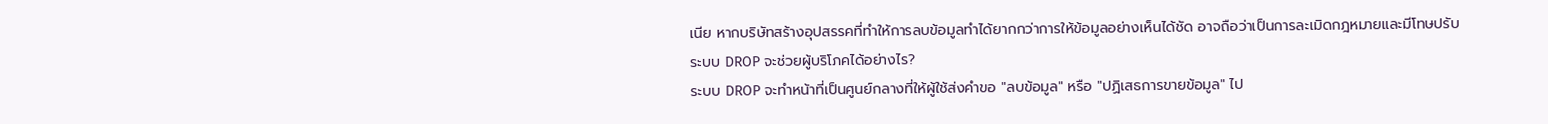เนีย หากบริษัทสร้างอุปสรรคที่ทำให้การลบข้อมูลทำได้ยากกว่าการให้ข้อมูลอย่างเห็นได้ชัด อาจถือว่าเป็นการละเมิดกฎหมายและมีโทษปรับ
ระบบ DROP จะช่วยผู้บริโภคได้อย่างไร?
ระบบ DROP จะทำหน้าที่เป็นศูนย์กลางที่ให้ผู้ใช้ส่งคำขอ "ลบข้อมูล" หรือ "ปฏิเสธการขายข้อมูล" ไป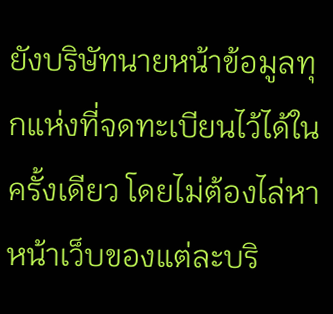ยังบริษัทนายหน้าข้อมูลทุกแห่งที่จดทะเบียนไว้ได้ในครั้งเดียว โดยไม่ต้องไล่หาหน้าเว็บของแต่ละบริ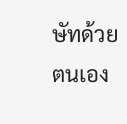ษัทด้วยตนเอง